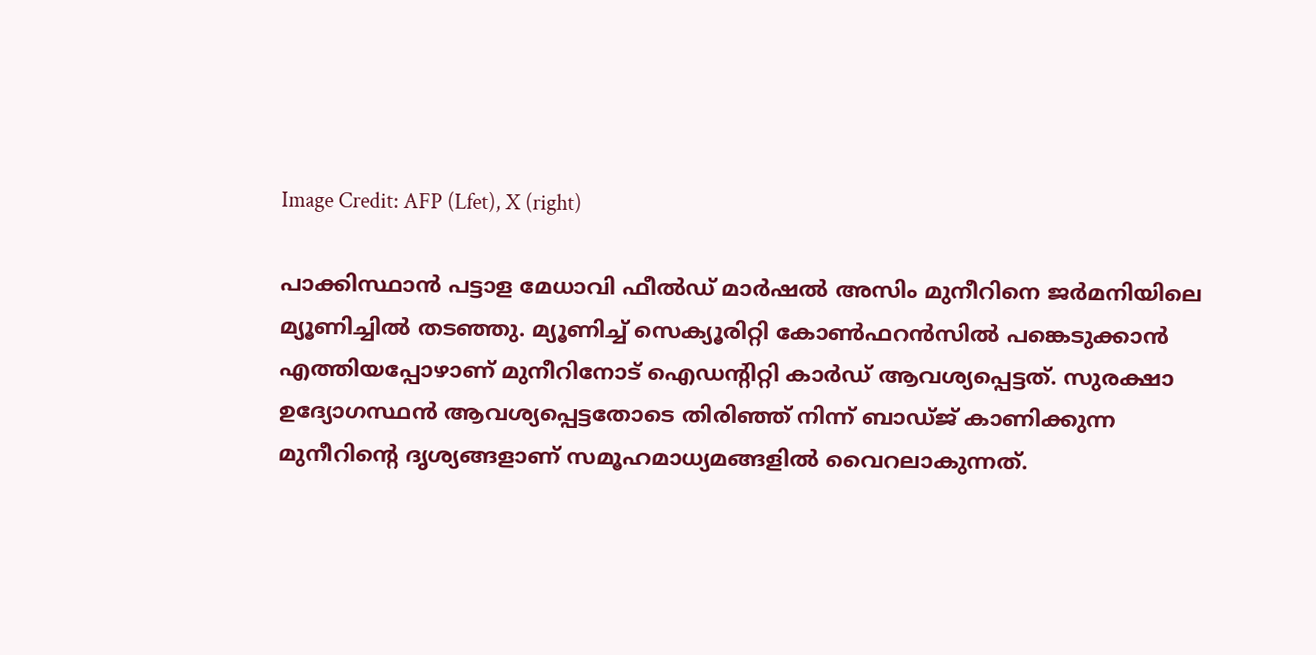Image Credit: AFP (Lfet), X (right)

പാക്കിസ്ഥാന്‍ പട്ടാള മേധാവി ഫീല്‍ഡ് മാര്‍ഷല്‍ അസിം മുനീറിനെ ജര്‍മനിയിലെ മ്യൂണിച്ചില്‍ തടഞ്ഞു. മ്യൂണിച്ച് സെക്യൂരിറ്റി കോണ്‍ഫറന്‍സില്‍ പങ്കെടുക്കാന്‍ എത്തിയപ്പോഴാണ് മുനീറിനോട് ഐഡന്‍റിറ്റി കാര്‍ഡ് ആവശ്യപ്പെട്ടത്. സുരക്ഷാ ഉദ്യോഗസ്ഥന്‍ ആവശ്യപ്പെട്ടതോടെ തിരിഞ്ഞ് നിന്ന് ബാഡ്ജ് കാണിക്കുന്ന മുനീറിന്‍റെ ദൃശ്യങ്ങളാണ് സമൂഹമാധ്യമങ്ങളില്‍ വൈറലാകുന്നത്.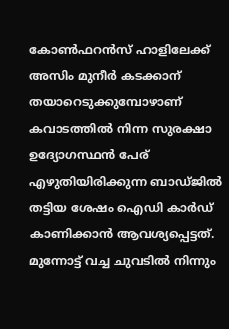കോണ്‍ഫറന്‍സ് ഹാളിലേക്ക് അസിം മുനീര്‍ കടക്കാന‍് തയാറെടുക്കുമ്പോഴാണ് കവാടത്തില്‍ നിന്ന സുരക്ഷാ ഉദ്യോഗസ്ഥന്‍ പേര് എഴുതിയിരിക്കുന്ന ബാഡ്ജില്‍ തട്ടിയ ശേഷം ഐഡി കാര്‍ഡ് കാണിക്കാന്‍ ആവശ്യപ്പെട്ടത്. മുന്നോട്ട് വച്ച ചുവടില്‍ നിന്നും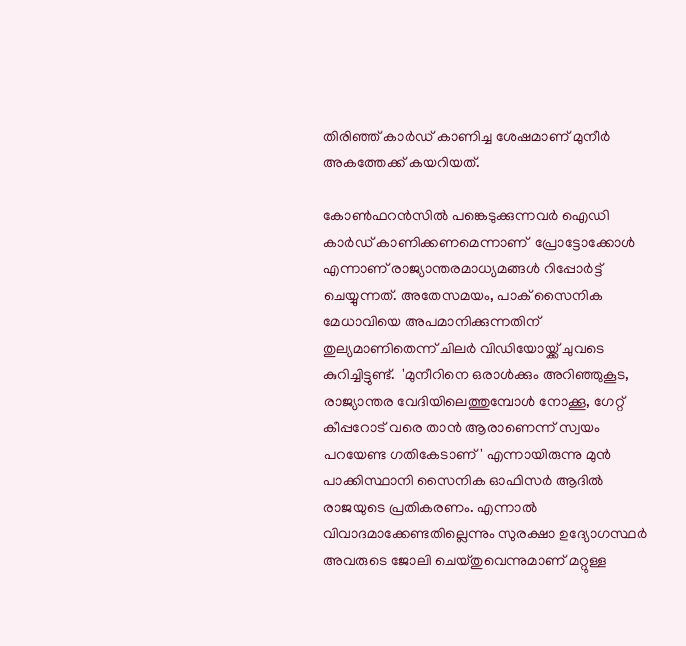തിരിഞ്ഞ് കാര്‍ഡ് കാണിച്ച ശേഷമാണ് മുനീര്‍ അകത്തേക്ക് കയറിയത്.

കോണ്‍ഫറന്‍സില്‍ പങ്കെടുക്കുന്നവര്‍ ഐഡി കാര്‍ഡ് കാണിക്കണമെന്നാണ്  പ്രോട്ടോക്കോള്‍ എന്നാണ് രാജ്യാന്തരമാധ്യമങ്ങള്‍ റിപ്പോര്‍ട്ട് ചെയ്യുന്നത്. അതേസമയം, പാക് സൈനിക മേധാവിയെ അപമാനിക്കുന്നതിന് തുല്യമാണിതെന്ന് ചിലര്‍ വിഡിയോയ്ക്ക് ചുവടെ കുറിച്ചിട്ടുണ്ട്.  'മുനീറിനെ ഒരാള്‍ക്കും അറിഞ്ഞുകൂട, രാജ്യാന്തര വേദിയിലെത്തുമ്പോള്‍ നോക്കൂ, ഗേറ്റ് കീപ്പറോട് വരെ താന്‍ ആരാണെന്ന് സ്വയം പറയേണ്ട ഗതികേടാണ്' എന്നായിരുന്നു മുന്‍ പാക്കിസ്ഥാനി സൈനിക ഓഫിസര്‍ ആദില്‍ രാജയുടെ പ്രതികരണം. എന്നാല്‍ വിവാദമാക്കേണ്ടതില്ലെന്നും സുരക്ഷാ ഉദ്യോഗസ്ഥര്‍ അവരുടെ ജോലി ചെയ്തുവെന്നുമാണ് മറ്റുള്ള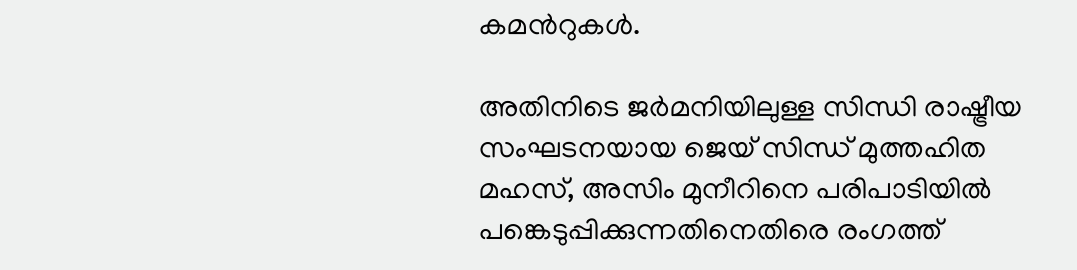കമന്‍റുകള്‍.

അതിനിടെ ജര്‍മനിയിലുള്ള സിന്ധി രാഷ്ട്രീയ സംഘടനയായ ജെയ് സിന്ധ് മുത്തഹിത മഹസ്, അസിം മുനീറിനെ പരിപാടിയില്‍ പങ്കെടുപ്പിക്കുന്നതിനെതിരെ രംഗത്ത്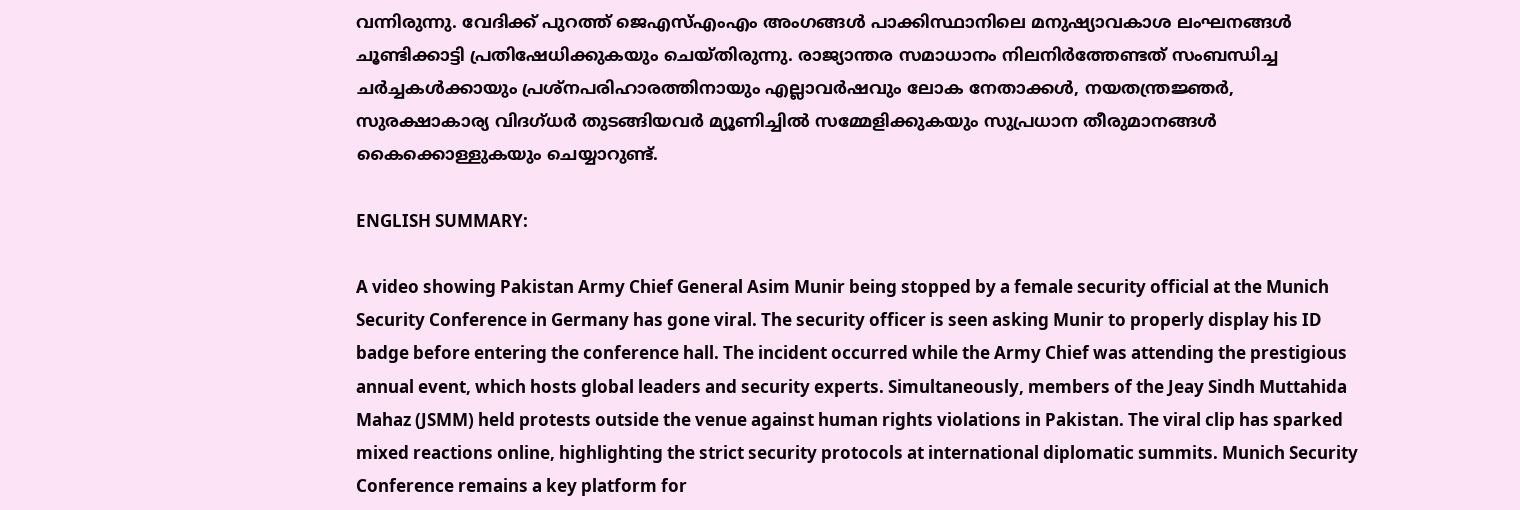വന്നിരുന്നു. വേദിക്ക് പുറത്ത് ജെഎസ്എംഎം അംഗങ്ങള്‍ പാക്കിസ്ഥാനിലെ മനുഷ്യാവകാശ ലംഘനങ്ങള്‍ ചൂണ്ടിക്കാട്ടി പ്രതിഷേധിക്കുകയും ചെയ്തിരുന്നു. രാജ്യാന്തര സമാധാനം നിലനിര്‍ത്തേണ്ടത് സംബന്ധിച്ച  ചര്‍ച്ചകള്‍ക്കായും പ്രശ്നപരിഹാരത്തിനായും എല്ലാവര്‍ഷവും ലോക നേതാക്കള്‍, നയതന്ത്രജ്ഞര്‍, സുരക്ഷാകാര്യ വിദഗ്ധര്‍ തുടങ്ങിയവര്‍ മ്യൂണിച്ചില്‍ സമ്മേളിക്കുകയും സുപ്രധാന തീരുമാനങ്ങള്‍ കൈക്കൊള്ളുകയും ചെയ്യാറുണ്ട്.

ENGLISH SUMMARY:

A video showing Pakistan Army Chief General Asim Munir being stopped by a female security official at the Munich Security Conference in Germany has gone viral. The security officer is seen asking Munir to properly display his ID badge before entering the conference hall. The incident occurred while the Army Chief was attending the prestigious annual event, which hosts global leaders and security experts. Simultaneously, members of the Jeay Sindh Muttahida Mahaz (JSMM) held protests outside the venue against human rights violations in Pakistan. The viral clip has sparked mixed reactions online, highlighting the strict security protocols at international diplomatic summits. Munich Security Conference remains a key platform for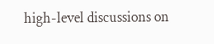high-level discussions on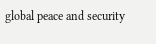global peace and security